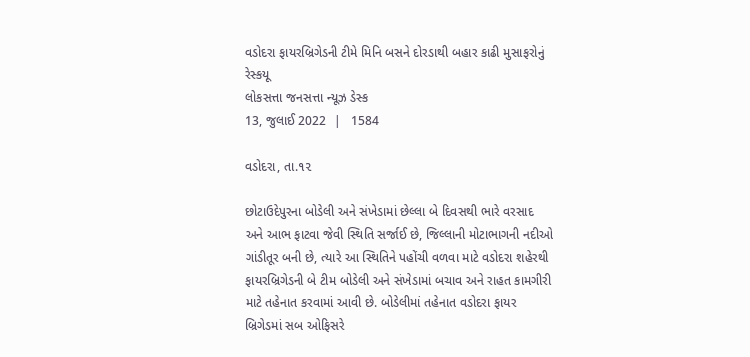વડોદરા ફાયરબ્રિગેડની ટીમે મિનિ બસને દોરડાથી બહાર કાઢી મુસાફરોનું રેસ્કયૂ
લોકસત્તા જનસત્તા ન્યૂઝ ડેસ્ક
13, જુલાઈ 2022  |   1584

વડોદરા, તા.૧૨

છોટાઉદેપુરના બોડેલી અને સંખેડામાં છેલ્લા બે દિવસથી ભારે વરસાદ અને આભ ફાટવા જેવી સ્થિતિ સર્જાઈ છે, જિલ્લાની મોટાભાગની નદીઓ ગાંડીતૂર બની છે, ત્યારે આ સ્થિતિને પહોંચી વળવા માટે વડોદરા શહેરથી ફાયરબ્રિગેડની બે ટીમ બોડેલી અને સંખેડામાં બચાવ અને રાહત કામગીરી માટે તહેનાત કરવામાં આવી છે. બોડેલીમાં તહેનાત વડોદરા ફાયર બ્રિગેડમાં સબ ઓફિસરે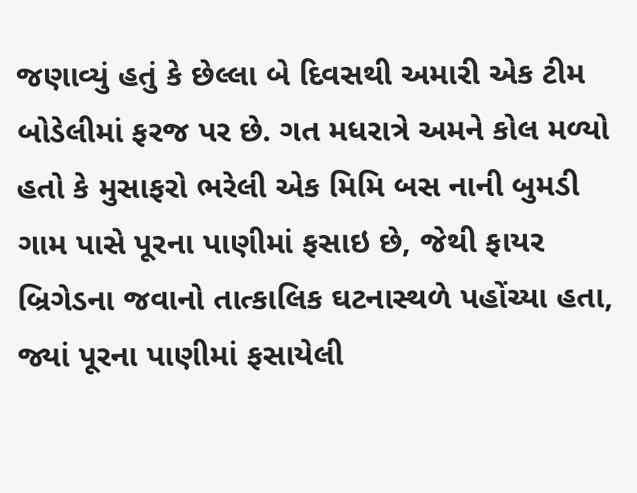જણાવ્યું હતું કે છેલ્લા બે દિવસથી અમારી એક ટીમ બોડેલીમાં ફરજ પર છે. ગત મધરાત્રે અમને કોલ મળ્યો હતો કે મુસાફરો ભરેલી એક મિમિ બસ નાની બુમડી ગામ પાસે પૂરના પાણીમાં ફસાઇ છે, જેથી ફાયર બ્રિગેડના જવાનો તાત્કાલિક ઘટનાસ્થળે પહોંચ્યા હતા, જ્યાં પૂરના પાણીમાં ફસાયેલી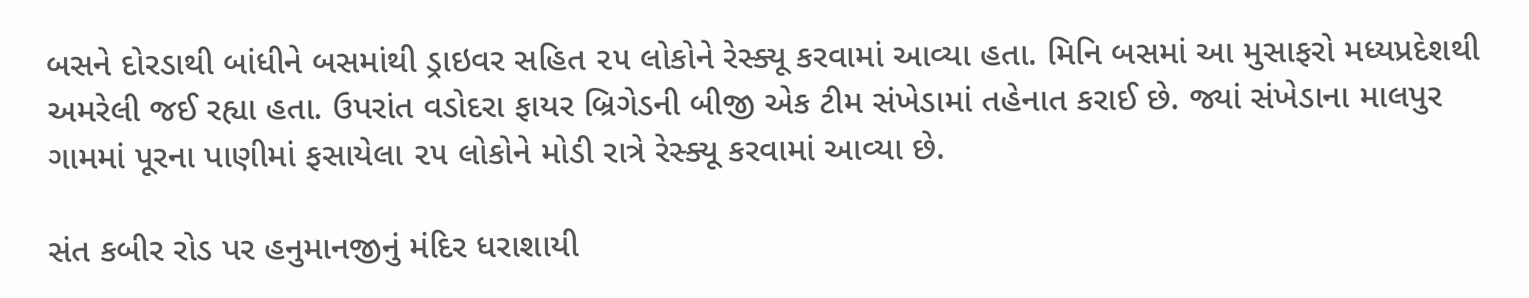બસને દોરડાથી બાંધીને બસમાંથી ડ્રાઇવર સહિત ૨૫ લોકોને રેસ્ક્યૂ કરવામાં આવ્યા હતા. મિનિ બસમાં આ મુસાફરો મધ્યપ્રદેશથી અમરેલી જઈ રહ્યા હતા. ઉપરાંત વડોદરા ફાયર બ્રિગેડની બીજી એક ટીમ સંખેડામાં તહેનાત કરાઈ છે. જ્યાં સંખેડાના માલપુર ગામમાં પૂરના પાણીમાં ફસાયેલા ૨૫ લોકોને મોડી રાત્રે રેસ્ક્યૂ કરવામાં આવ્યા છે.

સંત કબીર રોડ પર હનુમાનજીનું મંદિર ધરાશાયી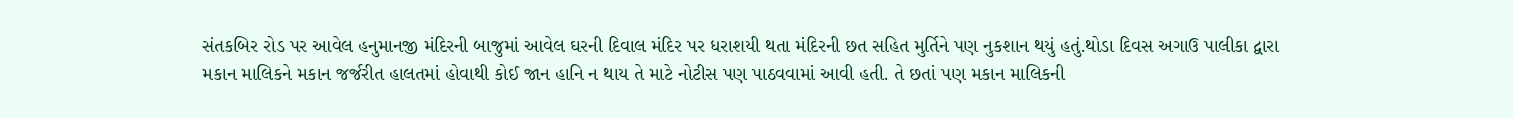સંતકબિર રોડ પર આવેલ હનુમાનજી મંદિરની બાજુમાં આવેલ ઘરની દિવાલ મંદિર પર ધરાશયી થતા મંદિરની છત સહિત મુર્તિને પણ નુકશાન થયું હતું.થોડા દિવસ અગાઉ પાલીકા દ્વારા મકાન માલિકને મકાન જર્જરીત હાલતમાં હોવાથી કોઈ જાન હાનિ ન થાય તે માટે નોટીસ પણ પાઠવવામાં આવી હતી. તે છતાં પણ મકાન માલિકની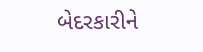બેદરકારીને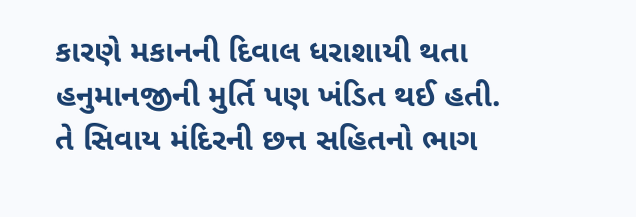કારણે મકાનની દિવાલ ધરાશાયી થતા હનુમાનજીની મુર્તિ પણ ખંડિત થઈ હતી. તે સિવાય મંદિરની છત્ત સહિતનો ભાગ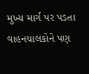મુખ્ય માર્ગ પર પડતા વાહનચાલકોને પણ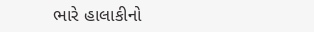ભારે હાલાકીનો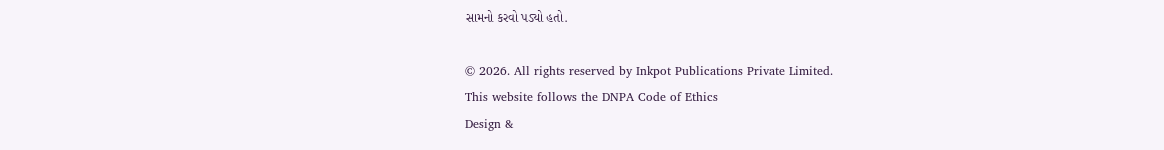સામનો કરવો પડ્યો હતો.

© 2026. All rights reserved by Inkpot Publications Private Limited.
This website follows the DNPA Code of Ethics
Design &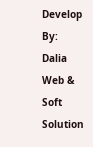Develop By:
Dalia Web & Soft Solution